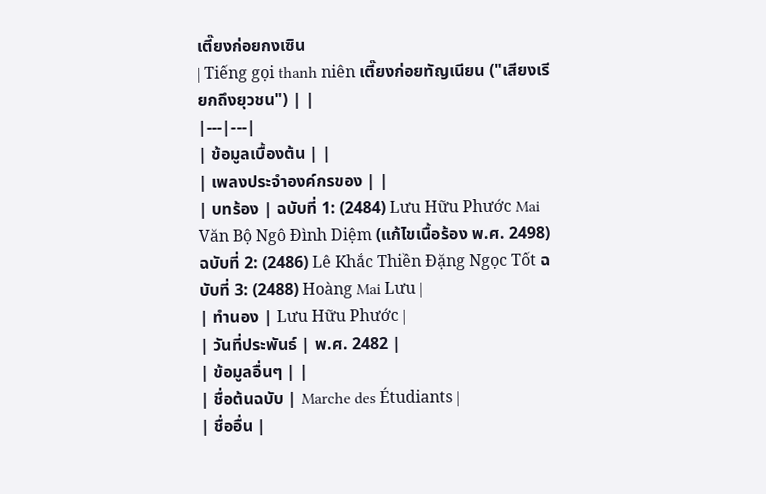เตี๊ยงก่อยกงเซิน
| Tiếng gọi thanh niên เตี๊ยงก่อยทัญเนียน ("เสียงเรียกถึงยุวชน") | |
|---|---|
| ข้อมูลเบื้องต้น | |
| เพลงประจำองค์กรของ | |
| บทร้อง | ฉบับที่ 1: (2484) Lưu Hữu Phước Mai Văn Bộ Ngô Đình Diệm (แก้ไขเนื้อร้อง พ.ศ. 2498) ฉบับที่ 2: (2486) Lê Khắc Thiền Đặng Ngọc Tốt ฉบับที่ 3: (2488) Hoàng Mai Lưu |
| ทำนอง | Lưu Hữu Phước |
| วันที่ประพันธ์ | พ.ศ. 2482 |
| ข้อมูลอื่นๆ | |
| ชื่อต้นฉบับ | Marche des Étudiants |
| ชื่ออื่น |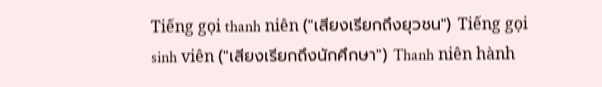Tiếng gọi thanh niên ("เสียงเรียกถึงยุวชน") Tiếng gọi sinh viên ("เสียงเรียกถึงนักศึกษา") Thanh niên hành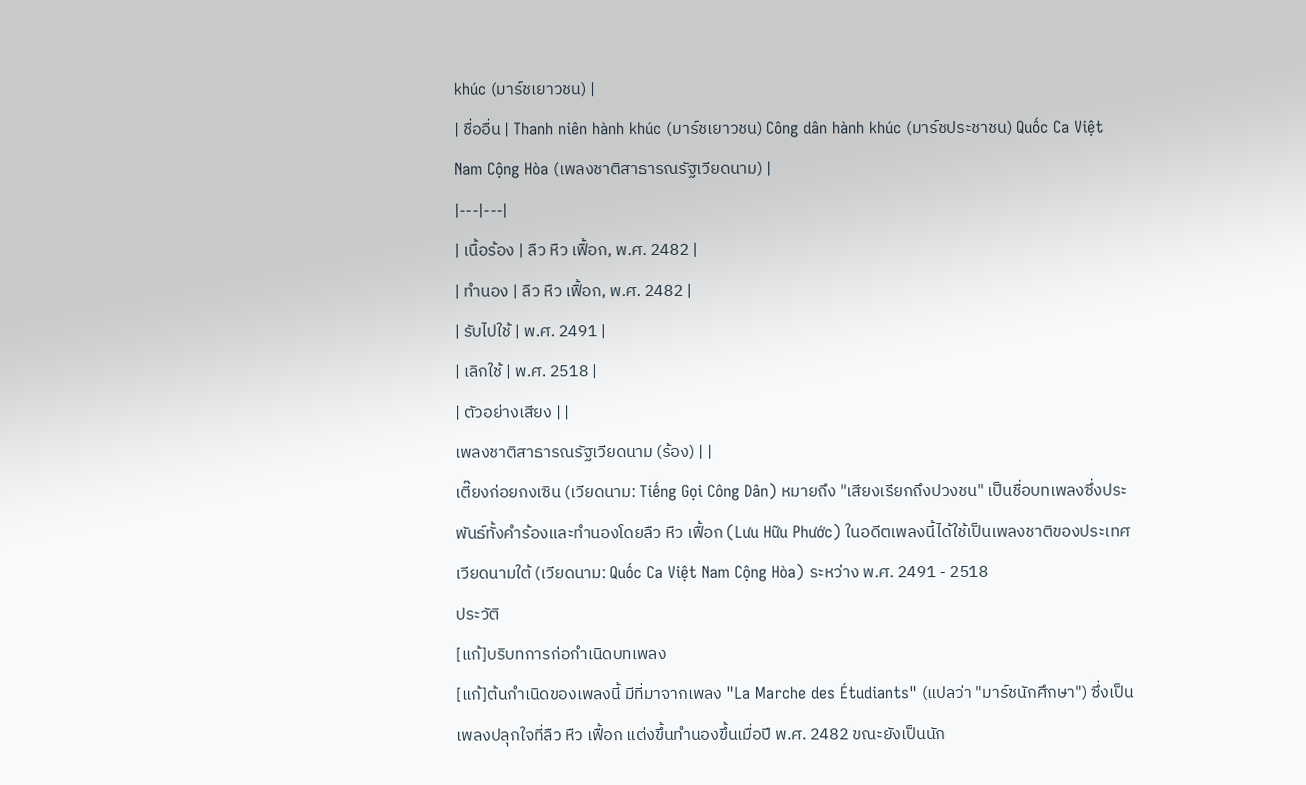khúc (มาร์ชเยาวชน) |
| ชื่ออื่น | Thanh niên hành khúc (มาร์ชเยาวชน) Công dân hành khúc (มาร์ชประชาชน) Quốc Ca Việt Nam Cộng Hòa (เพลงชาติสาธารณรัฐเวียดนาม) |
|---|---|
| เนื้อร้อง | ลืว หืว เฟื้อก, พ.ศ. 2482 |
| ทำนอง | ลืว หืว เฟื้อก, พ.ศ. 2482 |
| รับไปใช้ | พ.ศ. 2491 |
| เลิกใช้ | พ.ศ. 2518 |
| ตัวอย่างเสียง | |
เพลงชาติสาธารณรัฐเวียดนาม (ร้อง) | |
เตี๊ยงก่อยกงเซิน (เวียดนาม: Tiếng Gọi Công Dân) หมายถึง "เสียงเรียกถึงปวงชน" เป็นชื่อบทเพลงซึ่งประพันธ์ทั้งคำร้องและทำนองโดยลืว หืว เฟื้อก (Lưu Hữu Phước) ในอดีตเพลงนี้ได้ใช้เป็นเพลงชาติของประเทศเวียดนามใต้ (เวียดนาม: Quốc Ca Việt Nam Cộng Hòa) ระหว่าง พ.ศ. 2491 - 2518
ประวัติ
[แก้]บริบทการก่อกำเนิดบทเพลง
[แก้]ต้นกำเนิดของเพลงนี้ มีที่มาจากเพลง "La Marche des Étudiants" (แปลว่า "มาร์ชนักศึกษา") ซึ่งเป็นเพลงปลุกใจที่ลืว หืว เฟื้อก แต่งขึ้นทำนองขึ้นเมื่อปี พ.ศ. 2482 ขณะยังเป็นนัก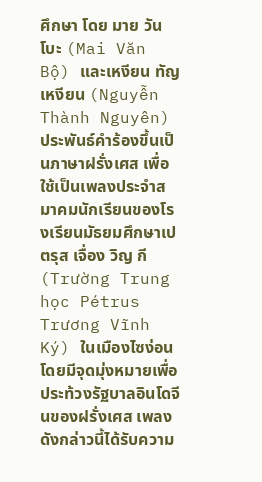ศึกษา โดย มาย วัน โบะ (Mai Văn Bộ) และเหงียน ทัญ เหงียน (Nguyễn Thành Nguyên) ประพันธ์คำร้องขึ้นเป็นภาษาฝรั่งเศส เพื่อใช้เป็นเพลงประจำสมาคมนักเรียนของโรงเรียนมัธยมศึกษาเปตรุส เจื่อง วิญ กี (Trường Trung học Pétrus Trương Vĩnh Ký) ในเมืองไซง่อน โดยมีจุดมุ่งหมายเพื่อประท้วงรัฐบาลอินโดจีนของฝรั่งเศส เพลงดังกล่าวนี้ได้รับความ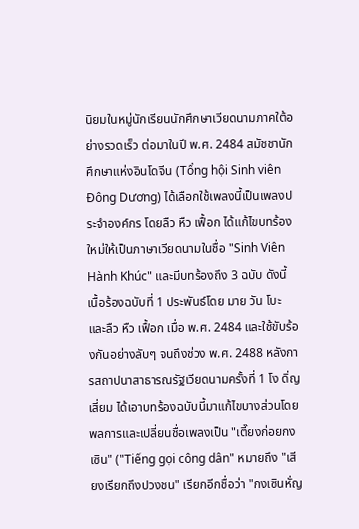นิยมในหมู่นักเรียนนักศึกษาเวียดนามภาคใต้อย่างรวดเร็ว ต่อมาในปี พ.ศ. 2484 สมัชชานักศึกษาแห่งอินโดจีน (Tổng hội Sinh viên Đông Dương) ได้เลือกใช้เพลงนี้เป็นเพลงประจำองค์กร โดยลืว หืว เฟื้อก ได้แก้ไขบทร้องใหม่ให้เป็นภาษาเวียดนามในชื่อ "Sinh Viên Hành Khúc" และมีบทร้องถึง 3 ฉบับ ดังนี้
เนื้อร้องฉบับที่ 1 ประพันธ์โดย มาย วัน โบะ และลืว หืว เฟื้อก เมื่อ พ.ศ. 2484 และใช้ขับร้องกันอย่างลับๆ จนถึงช่วง พ.ศ. 2488 หลังการสถาปนาสาธารณรัฐเวียดนามครั้งที่ 1 โง ดิ่ญ เสี่ยม ได้เอาบทร้องฉบับนี้มาแก้ไขบางส่วนโดยพลการและเปลี่ยนชื่อเพลงเป็น "เตี๊ยงก่อยกงเซิน" ("Tiếng gọi công dân" หมายถึง "เสียงเรียกถึงปวงชน" เรียกอีกชื่อว่า "กงเซินหั่ญ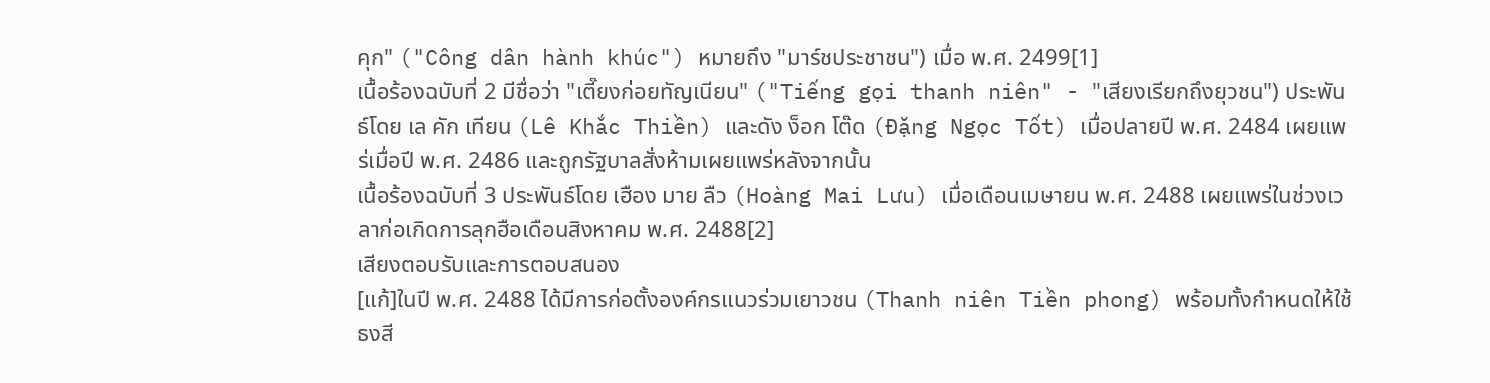คุก" ("Công dân hành khúc") หมายถึง "มาร์ชประชาชน") เมื่อ พ.ศ. 2499[1]
เนื้อร้องฉบับที่ 2 มีชื่อว่า "เตี๊ยงก่อยทัญเนียน" ("Tiếng gọi thanh niên" - "เสียงเรียกถึงยุวชน") ประพันธ์โดย เล คัก เทียน (Lê Khắc Thiền) และดัง ง็อก โต๊ด (Đặng Ngọc Tốt) เมื่อปลายปี พ.ศ. 2484 เผยแพร่เมื่อปี พ.ศ. 2486 และถูกรัฐบาลสั่งห้ามเผยแพร่หลังจากนั้น
เนื้อร้องฉบับที่ 3 ประพันธ์โดย เฮือง มาย ลืว (Hoàng Mai Lưu) เมื่อเดือนเมษายน พ.ศ. 2488 เผยแพร่ในช่วงเวลาก่อเกิดการลุกฮือเดือนสิงหาคม พ.ศ. 2488[2]
เสียงตอบรับและการตอบสนอง
[แก้]ในปี พ.ศ. 2488 ได้มีการก่อตั้งองค์กรแนวร่วมเยาวชน (Thanh niên Tiền phong) พร้อมทั้งกำหนดให้ใช้ธงสี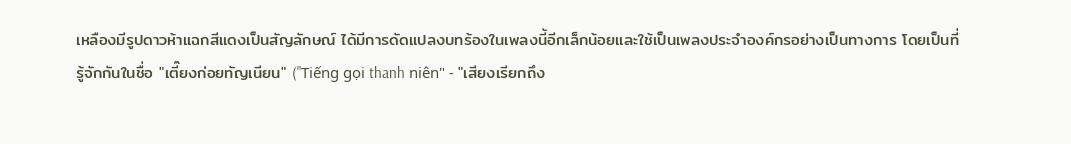เหลืองมีรูปดาวห้าแฉกสีแดงเป็นสัญลักษณ์ ได้มีการดัดแปลงบทร้องในเพลงนี้อีกเล็กน้อยและใช้เป็นเพลงประจำองค์กรอย่างเป็นทางการ โดยเป็นที่รู้จักกันในชื่อ "เตี๊ยงก่อยทัญเนียน" ("Tiếng gọi thanh niên" - "เสียงเรียกถึง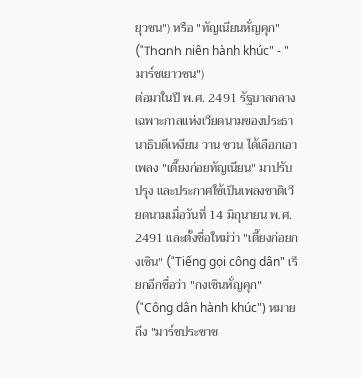ยุวชน") หรือ "ทัญเนียนหั่ญคุก" ("Thanh niên hành khúc" - "มาร์ชเยาวชน")
ต่อมาในปี พ.ศ. 2491 รัฐบาลกลางเฉพาะกาลแห่งเวียดนามของประธานาธิบดีเหงียน วาน ซวน ได้เลือกเอาเพลง "เตี๊ยงก่อยทัญเนียน" มาปรับปรุง และประกาศใช้เป็นเพลงชาติเวียดนามเมื่อวันที่ 14 มิถุนายน พ.ศ. 2491 และตั้งชื่อใหม่ว่า "เตี๊ยงก่อยกงเซิน" ("Tiếng gọi công dân" เรียกอีกชื่อว่า "กงเซินหั่ญคุก" ("Công dân hành khúc") หมายถึง "มาร์ชประชาช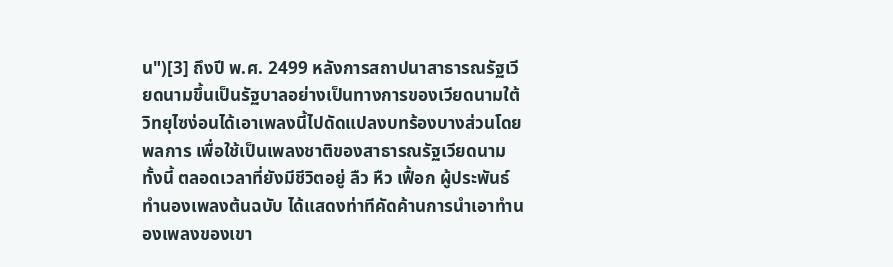น")[3] ถึงปี พ.ศ. 2499 หลังการสถาปนาสาธารณรัฐเวียดนามขึ้นเป็นรัฐบาลอย่างเป็นทางการของเวียดนามใต้ วิทยุไซง่อนได้เอาเพลงนี้ไปดัดแปลงบทร้องบางส่วนโดยพลการ เพื่อใช้เป็นเพลงชาติของสาธารณรัฐเวียดนาม
ทั้งนี้ ตลอดเวลาที่ยังมีชีวิตอยู่ ลืว หืว เฟื้อก ผู้ประพันธ์ทำนองเพลงต้นฉบับ ได้แสดงท่าทีคัดค้านการนำเอาทำนองเพลงของเขา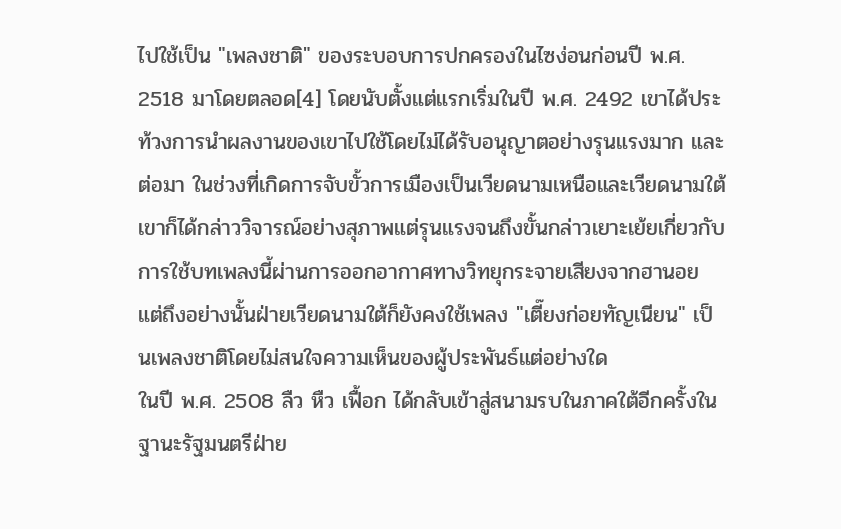ไปใช้เป็น "เพลงชาติ" ของระบอบการปกครองในไซง่อนก่อนปี พ.ศ. 2518 มาโดยตลอด[4] โดยนับตั้งแต่แรกเริ่มในปี พ.ศ. 2492 เขาได้ประท้วงการนำผลงานของเขาไปใช้โดยไม่ได้รับอนุญาตอย่างรุนแรงมาก และต่อมา ในช่วงที่เกิดการจับขั้วการเมืองเป็นเวียดนามเหนือและเวียดนามใต้ เขาก็ได้กล่าววิจารณ์อย่างสุภาพแต่รุนแรงจนถึงขั้นกล่าวเยาะเย้ยเกี่ยวกับการใช้บทเพลงนี้ผ่านการออกอากาศทางวิทยุกระจายเสียงจากฮานอย แต่ถึงอย่างนั้นฝ่ายเวียดนามใต้ก็ยังคงใช้เพลง "เตี๊ยงก่อยทัญเนียน" เป็นเพลงชาติโดยไม่สนใจความเห็นของผู้ประพันธ์แต่อย่างใด
ในปี พ.ศ. 2508 ลืว หืว เฟื้อก ได้กลับเข้าสู่สนามรบในภาคใต้อีกครั้งในฐานะรัฐมนตรีฝ่าย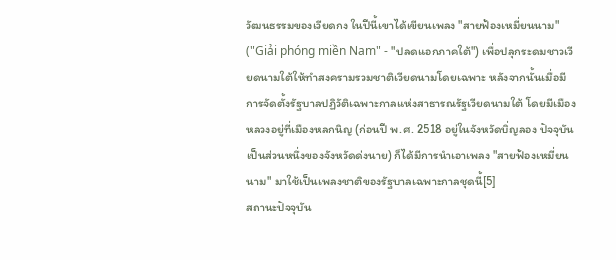วัฒนธรรมของเวียดกง ในปีนี้เขาได้เขียนเพลง "สายฟ้องเหมี่ยนนาม" ("Giải phóng miền Nam" - "ปลดแอกภาคใต้") เพื่อปลุกระดมชาวเวียดนามใต้ให้ทำสงครามรวมชาติเวียดนามโดยเฉพาะ หลังจากนั้นเมื่อมีการจัดตั้งรัฐบาลปฏิวัติเฉพาะกาลแห่งสาธารณรัฐเวียดนามใต้ โดยมีเมืองหลวงอยู่ที่เมืองหลกนิญ (ก่อนปี พ.ศ. 2518 อยู่ในจังหวัดบิ่ญลอง ปัจจุบันเป็นส่วนหนึ่งของจังหวัดด่งนาย) ก็ได้มีการนำเอาเพลง "สายฟ้องเหมี่ยนนาม" มาใช้เป็นเพลงชาติของรัฐบาลเฉพาะกาลชุดนี้[5]
สถานะปัจจุบัน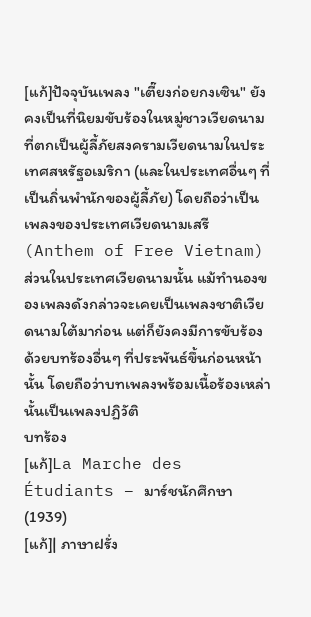[แก้]ปัจจุบันเพลง "เตี๊ยงก่อยกงเซิน" ยังคงเป็นที่นิยมขับร้องในหมู่ชาวเวียดนามที่ตกเป็นผู้ลี้ภัยสงครามเวียดนามในประเทศสหรัฐอเมริกา (และในประเทศอื่นๆ ที่เป็นถิ่นพำนักของผู้ลี้ภัย) โดยถือว่าเป็นเพลงของประเทศเวียดนามเสรี (Anthem of Free Vietnam) ส่วนในประเทศเวียดนามนั้น แม้ทำนองของเพลงดังกล่าวจะเคยเป็นเพลงชาติเวียดนามใต้มาก่อน แต่ก็ยังคงมีการขับร้องด้วยบทร้องอื่นๆ ที่ประพันธ์ขึ้นก่อนหน้านั้น โดยถือว่าบทเพลงพร้อมเนื้อร้องเหล่านั้นเป็นเพลงปฏิวัติ
บทร้อง
[แก้]La Marche des Étudiants – มาร์ชนักศึกษา (1939)
[แก้]| ภาษาฝรั่ง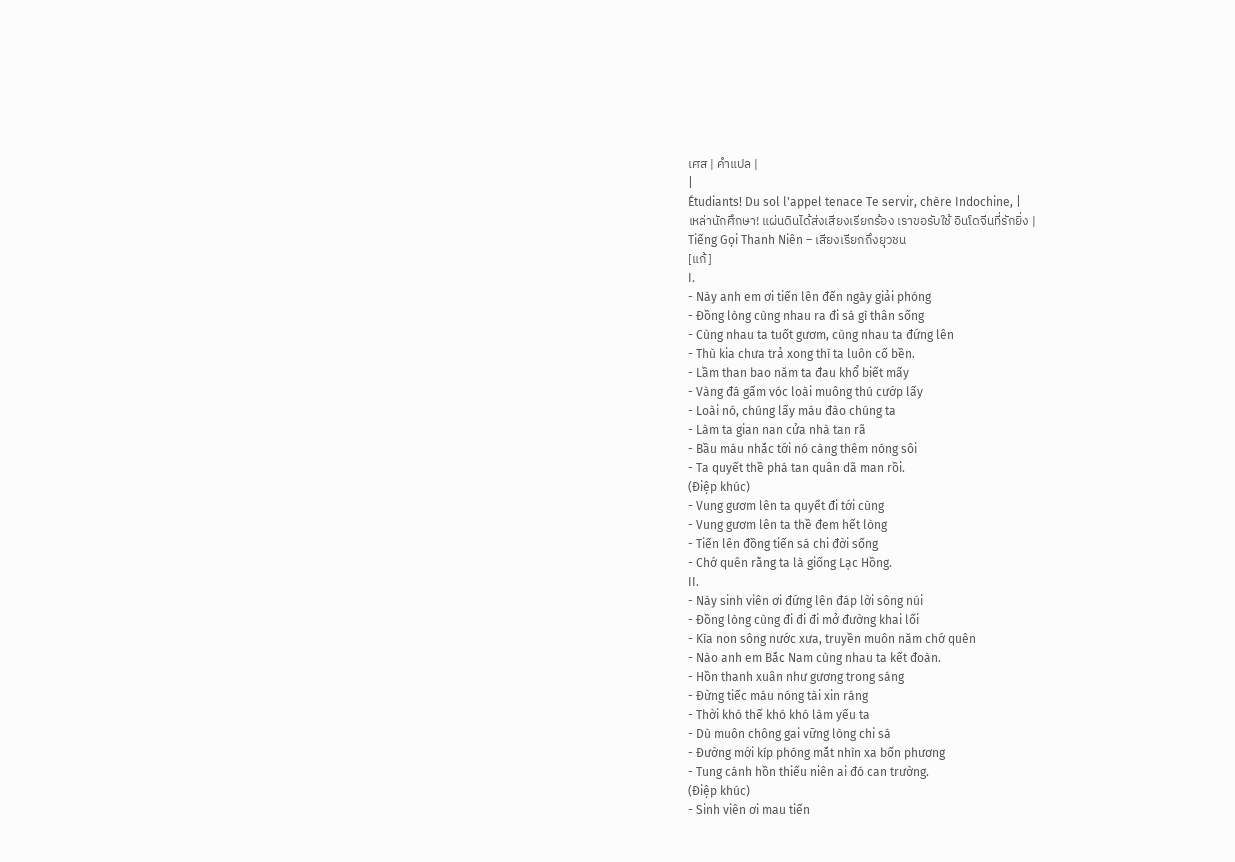เศส | คำแปล |
|
Étudiants! Du sol l'appel tenace Te servir, chère Indochine, |
เหล่านักศึกษา! แผ่นดินได้ส่งเสียงเรียกร้อง เราขอรับใช้ อินโดจีนที่รักยิ่ง |
Tiếng Gọi Thanh Niên – เสียงเรียกถึงยุวชน
[แก้]
I.
- Này anh em ơi tiến lên đến ngày giải phóng
- Đồng lòng cùng nhau ra đi sá gì thân sống
- Cùng nhau ta tuốt gươm, cùng nhau ta đứng lên
- Thù kia chưa trả xong thì ta luôn cố bền.
- Lầm than bao năm ta đau khổ biết mấy
- Vàng đá gấm vóc loài muông thú cướp lấy
- Loài nó, chúng lấy máu đào chúng ta
- Làm ta gian nan cửa nhà tan rã
- Bầu máu nhắc tới nó càng thêm nóng sôi
- Ta quyết thề phá tan quân dã man rồi.
(Điệp khúc)
- Vung gươm lên ta quyết đi tới cùng
- Vung gươm lên ta thề đem hết lòng
- Tiến lên đồng tiến sá chi đời sống
- Chớ quên rằng ta là giống Lạc Hồng.
II.
- Này sinh viên ơi đứng lên đáp lời sông núi
- Đồng lòng cùng đi đi đi mở đường khai lối
- Kìa non sông nước xưa, truyền muôn năm chớ quên
- Nào anh em Bắc Nam cùng nhau ta kết đoàn.
- Hồn thanh xuân như gương trong sáng
- Đừng tiếc máu nóng tài xin ráng
- Thời khó thế khó khó làm yếu ta
- Dù muôn chông gai vững lòng chi sá
- Đường mới kíp phóng mắt nhìn xa bốn phương
- Tung cánh hồn thiếu niên ai đó can trường.
(Điệp khúc)
- Sinh viên ơi mau tiến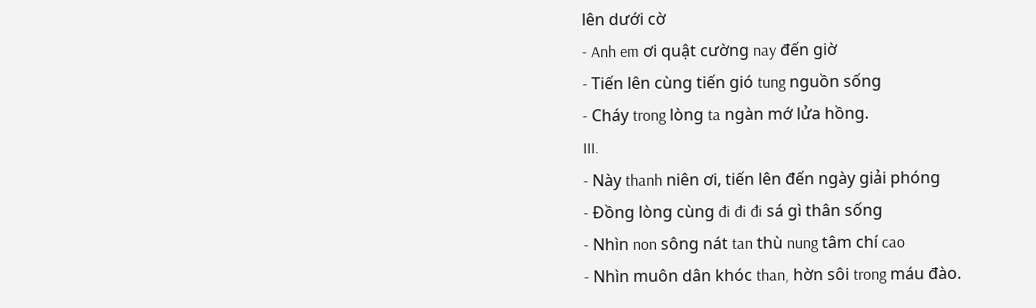lên dưới cờ
- Anh em ơi quật cường nay đến giờ
- Tiến lên cùng tiến gió tung nguồn sống
- Cháy trong lòng ta ngàn mớ lửa hồng.
III.
- Này thanh niên ơi, tiến lên đến ngày giải phóng
- Đồng lòng cùng đi đi đi sá gì thân sống
- Nhìn non sông nát tan thù nung tâm chí cao
- Nhìn muôn dân khóc than, hờn sôi trong máu đào.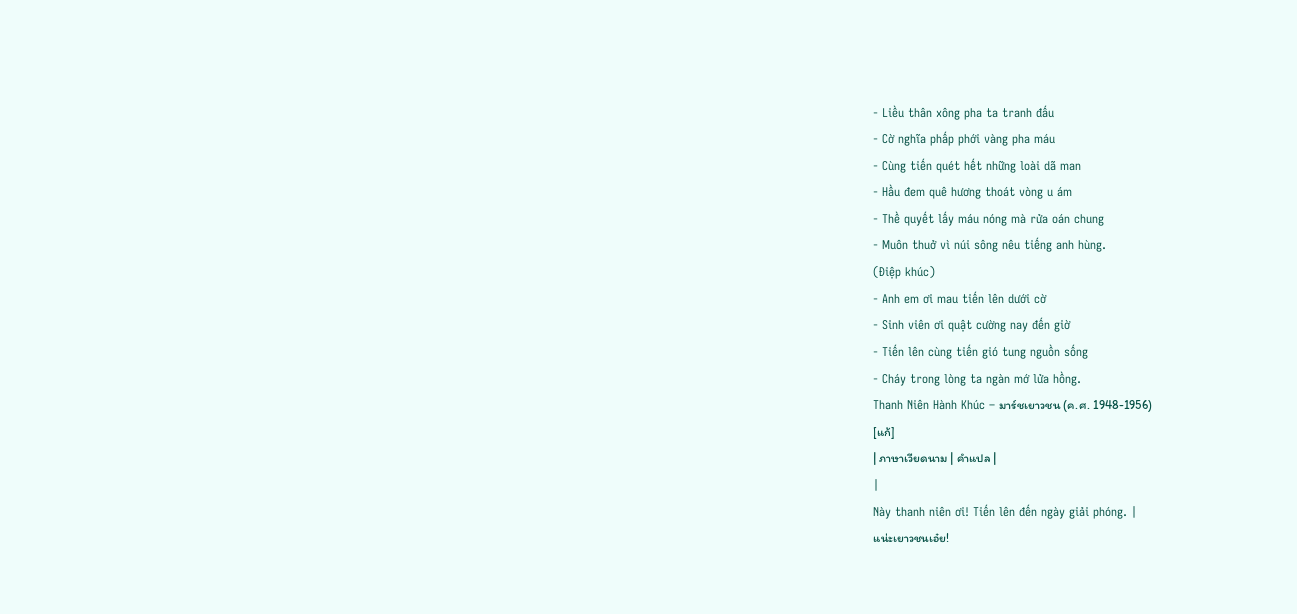- Liều thân xông pha ta tranh đấu
- Cờ nghĩa phấp phới vàng pha máu
- Cùng tiến quét hết những loài dã man
- Hầu đem quê hương thoát vòng u ám
- Thề quyết lấy máu nóng mà rửa oán chung
- Muôn thuở vì núi sông nêu tiếng anh hùng.
(Điệp khúc)
- Anh em ơi mau tiến lên dưới cờ
- Sinh viên ơi quật cường nay đến giờ
- Tiến lên cùng tiến gió tung nguồn sống
- Cháy trong lòng ta ngàn mớ lửa hồng.
Thanh Niên Hành Khúc – มาร์ชเยาวชน (ค.ศ. 1948-1956)
[แก้]
| ภาษาเวียดนาม | คำแปล |
|
Này thanh niên ơi! Tiến lên đến ngày giải phóng. |
แน่ะเยาวชนเอ๋ย!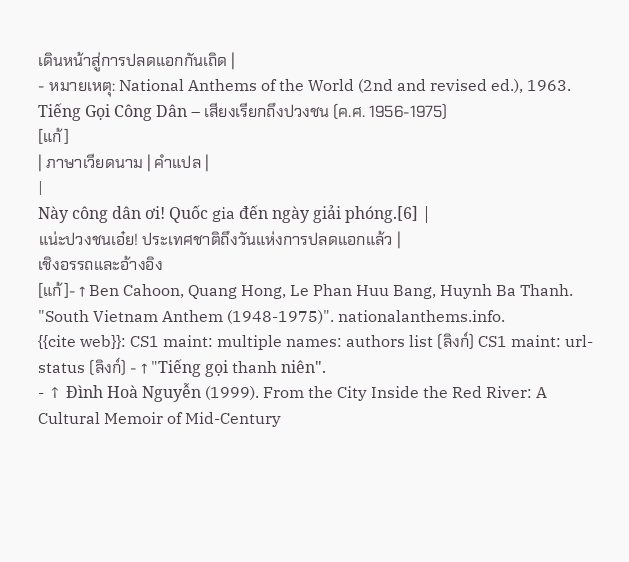เดินหน้าสู่การปลดแอกกันเถิด |
- หมายเหตุ: National Anthems of the World (2nd and revised ed.), 1963.
Tiếng Gọi Công Dân – เสียงเรียกถึงปวงชน (ค.ศ. 1956-1975)
[แก้]
| ภาษาเวียดนาม | คำแปล |
|
Này công dân ơi! Quốc gia đến ngày giải phóng.[6] |
แน่ะปวงชนเอ๋ย! ประเทศชาติถึงวันแห่งการปลดแอกแล้ว |
เชิงอรรถและอ้างอิง
[แก้]- ↑ Ben Cahoon, Quang Hong, Le Phan Huu Bang, Huynh Ba Thanh. "South Vietnam Anthem (1948-1975)". nationalanthems.info.
{{cite web}}: CS1 maint: multiple names: authors list (ลิงก์) CS1 maint: url-status (ลิงก์) - ↑ "Tiếng gọi thanh niên".
- ↑ Đình Hoà Nguyễn (1999). From the City Inside the Red River: A Cultural Memoir of Mid-Century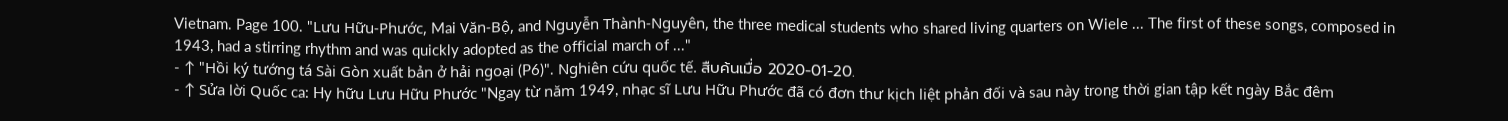Vietnam. Page 100. "Lưu Hữu-Phước, Mai Văn-Bộ, and Nguyễn Thành-Nguyên, the three medical students who shared living quarters on Wiele ... The first of these songs, composed in 1943, had a stirring rhythm and was quickly adopted as the official march of ..."
- ↑ "Hồi ký tướng tá Sài Gòn xuất bản ở hải ngoại (P6)". Nghiên cứu quốc tế. สืบค้นเมื่อ 2020-01-20.
- ↑ Sửa lời Quốc ca: Hy hữu Lưu Hữu Phước "Ngay từ năm 1949, nhạc sĩ Lưu Hữu Phước đã có đơn thư kịch liệt phản đối và sau này trong thời gian tập kết ngày Bắc đêm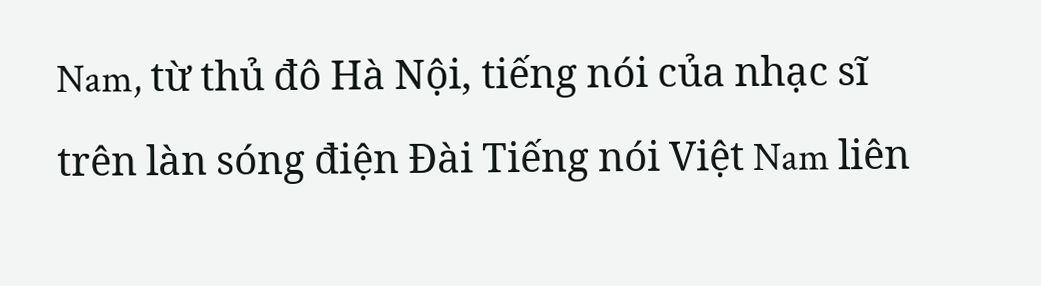Nam, từ thủ đô Hà Nội, tiếng nói của nhạc sĩ trên làn sóng điện Đài Tiếng nói Việt Nam liên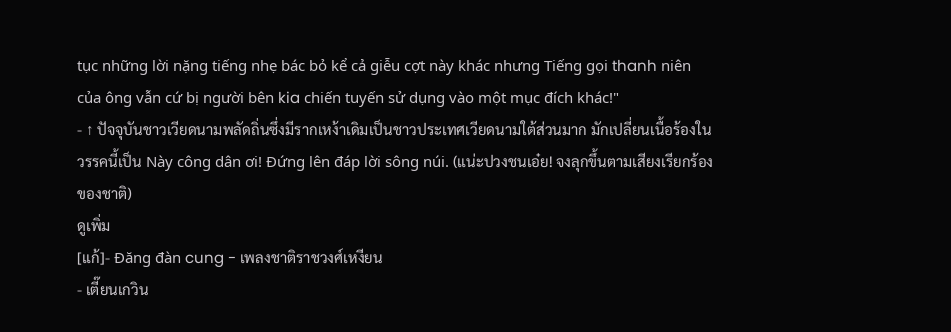tục những lời nặng tiếng nhẹ bác bỏ kể cả giễu cợt này khác nhưng Tiếng gọi thanh niên của ông vẫn cứ bị người bên kia chiến tuyến sử dụng vào một mục đích khác!"
- ↑ ปัจจุบันชาวเวียดนามพลัดถิ่นซึ่งมีรากเหง้าเดิมเป็นชาวประเทศเวียดนามใต้ส่วนมาก มักเปลี่ยนเนื้อร้องในวรรคนี้เป็น Này công dân ơi! Đứng lên đáp lời sông núi. (แน่ะปวงชนเอ๋ย! จงลุกขึ้นตามเสียงเรียกร้องของชาติ)
ดูเพิ่ม
[แก้]- Đăng đàn cung - เพลงชาติราชวงศ์เหงียน
- เตี๊ยนเกวิน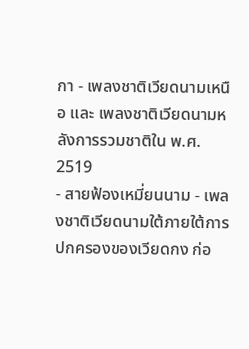กา - เพลงชาติเวียดนามเหนือ และ เพลงชาติเวียดนามหลังการรวมชาติใน พ.ศ. 2519
- สายฟ้องเหมี่ยนนาม - เพลงชาติเวียดนามใต้ภายใต้การปกครองของเวียดกง ก่อ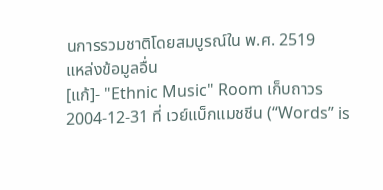นการรวมชาติโดยสมบูรณ์ใน พ.ศ. 2519
แหล่งข้อมูลอื่น
[แก้]- "Ethnic Music" Room เก็บถาวร 2004-12-31 ที่ เวย์แบ็กแมชชีน (“Words” is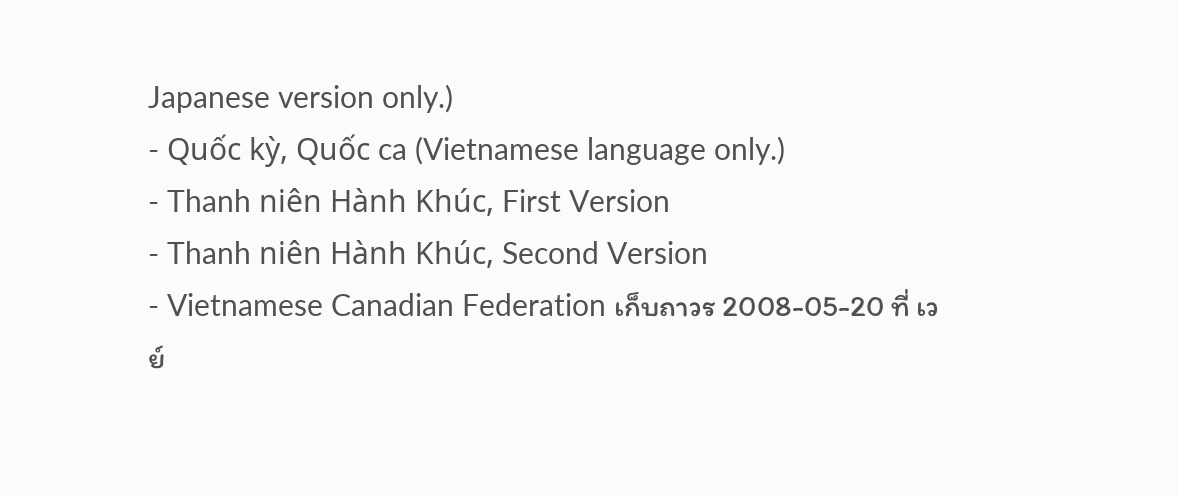Japanese version only.)
- Quốc kỳ, Quốc ca (Vietnamese language only.)
- Thanh niên Hành Khúc, First Version
- Thanh niên Hành Khúc, Second Version
- Vietnamese Canadian Federation เก็บถาวร 2008-05-20 ที่ เวย์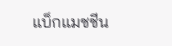แบ็กแมชชีน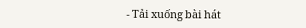- Tải xuống bài hát